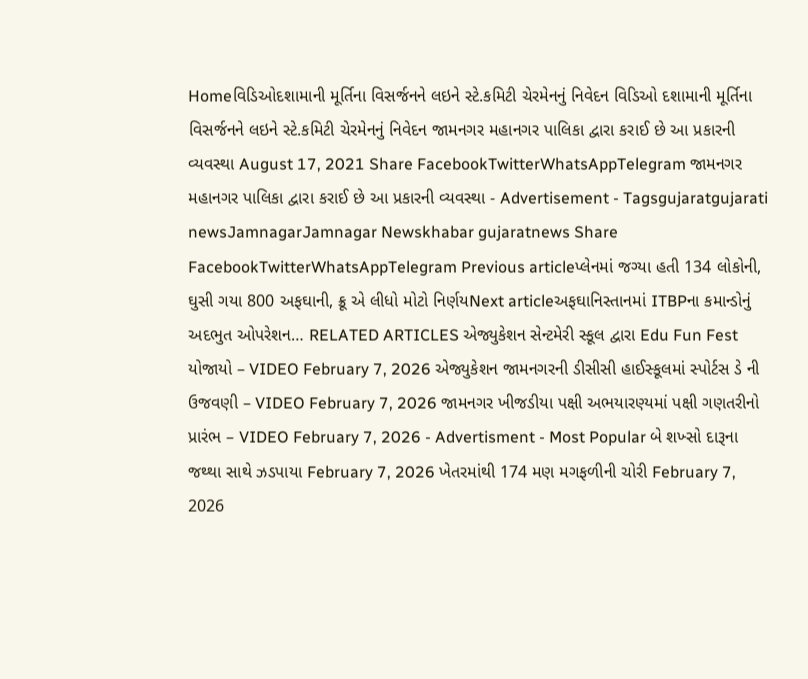Homeવિડિઓદશામાની મૂર્તિના વિસર્જનને લઇને સ્ટે.કમિટી ચેરમેનનું નિવેદન વિડિઓ દશામાની મૂર્તિના વિસર્જનને લઇને સ્ટે.કમિટી ચેરમેનનું નિવેદન જામનગર મહાનગર પાલિકા દ્વારા કરાઈ છે આ પ્રકારની વ્યવસ્થા August 17, 2021 Share FacebookTwitterWhatsAppTelegram જામનગર મહાનગર પાલિકા દ્વારા કરાઈ છે આ પ્રકારની વ્યવસ્થા - Advertisement - Tagsgujaratgujarati newsJamnagarJamnagar Newskhabar gujaratnews Share FacebookTwitterWhatsAppTelegram Previous articleપ્લેનમાં જગ્યા હતી 134 લોકોની, ઘુસી ગયા 800 અફઘાની, ક્રૂ એ લીધો મોટો નિર્ણયNext articleઅફઘાનિસ્તાનમાં ITBPના કમાન્ડોનું અદભુત ઓપરેશન… RELATED ARTICLES એજ્યુકેશન સેન્ટમેરી સ્કૂલ દ્વારા Edu Fun Fest યોજાયો – VIDEO February 7, 2026 એજ્યુકેશન જામનગરની ડીસીસી હાઈસ્કૂલમાં સ્પોર્ટસ ડે ની ઉજવણી – VIDEO February 7, 2026 જામનગર ખીજડીયા પક્ષી અભયારણ્યમાં પક્ષી ગણતરીનો પ્રારંભ – VIDEO February 7, 2026 - Advertisment - Most Popular બે શખ્સો દારૂના જથ્થા સાથે ઝડપાયા February 7, 2026 ખેતરમાંથી 174 મણ મગફળીની ચોરી February 7, 2026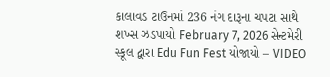કાલાવડ ટાઉનમાં 236 નંગ દારૂના ચપટા સાથે શખ્સ ઝડપાયો February 7, 2026 સેન્ટમેરી સ્કૂલ દ્વારા Edu Fun Fest યોજાયો – VIDEO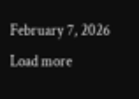February 7, 2026 Load more